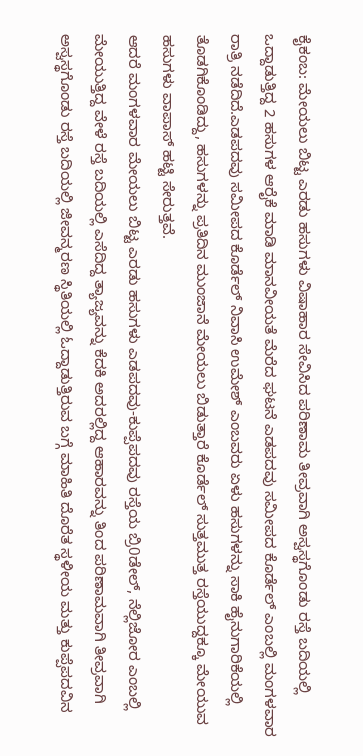ಕೈಕಂಬ: ಮೇಯಲು ಬಿಟ್ಟ ಎರಡು ಹಸುಗಳು ವಿಷಾಹಾರ ಸೇವಿಸಿದ ಪರಿಣಾಮ ತೀವ್ರವಾಗಿ ಅಸ್ವಸ್ಥಗೊಂಡು ರಸ್ತೆ ಬದಿಯಲ್ಲಿ ಒದ್ದಾಡುತ್ತಿದ್ದ 2 ಹಸುಗಳ ಆರೈಕೆ ಮಾಡಿ ಮಾನವೀಯತೆ ಮೆರೆದ ಘಟನೆ ಎಡಪದವು ಸಮೀಪದ ಕೊರ್ಡೆಲ್ ಎಂಬಲ್ಲಿ ಮಂಗಳವಾರ ರಾತ್ರಿ ನಡೆದಿದೆ.ಎಡಪದವು ಸಮೀಪದ ಕೊರ್ಡೆಲ್ ನಿವಾಸಿ ಉಮೇಶ್ ಎಂಬವರು ಏಳು ಹಸುಗಳನ್ನು ಸಾಕಿ ಹೈನುಗಾರಿಕೆಯಲ್ಲಿ ತೊಡಗಿಕೊಂಡಿದ್ದು, ಹಸುಗಳನ್ನು ಪ್ರತಿದಿನ ಮುಂಜಾನೆ ಮೇಯಲು ಬಿಡುತ್ತಾರೆ ಕೊರ್ಡೆಲ್ ಸುತ್ತಮುತ್ತ ರಸ್ತೆಯುದ್ದಕ್ಕೂ ಮೇಯುವ ಹಸುಗಳು ವಾಪಾಸ್ ಹಟ್ಟಿ ಸೇರುತ್ತವೆ.
ಆದರೆ ಮಂಗಳವಾರ ಮೇಯಲು ಬಿಟ್ಟ ಎರಡು ಹಸುಗಳು ಎಡಪದವು-ಕುಪ್ಪೆಪದವು ರಸ್ತೆಯ ಬ್ರಿ0ಡೇಲ್, ನೆಲ್ಲಿಜೋರ ಎಂಬಲ್ಲಿ ಮೇಯುತ್ತಿದ್ದ ವೇಳೆ ರಸ್ತೆ ಬದಿಯಲ್ಲಿ ಎಸೆದಿದ್ದ ತ್ಯಾಜ್ಯವನ್ನು ಕೆದಕಿ ಅದರಲ್ಲಿದ್ದ ಆಹಾರವನ್ನು ತಿಂದ ಪರಿಣಾಮವಾಗಿ ತೀವ್ರವಾಗಿ ಅಸ್ವಸ್ಥಗೊಂಡು ರಸ್ತೆ ಬದಿಯಲ್ಲಿ ಜೀವನ್ಮರಣ ಸ್ಥಿತಿಯಲ್ಲಿ ಓದ್ದಾಡುತ್ತಿರುವ ಬಗ್ಗೆ ಮಾಹಿತಿ ದೊರೆತ ಸ್ಥಳೀಯ ಮತ್ತು ಕುಪ್ಪೆಪದವಿನ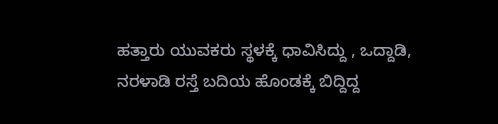ಹತ್ತಾರು ಯುವಕರು ಸ್ಥಳಕ್ಕೆ ಧಾವಿಸಿದ್ದು , ಒದ್ದಾಡಿ, ನರಳಾಡಿ ರಸ್ತೆ ಬದಿಯ ಹೊಂಡಕ್ಕೆ ಬಿದ್ದಿದ್ದ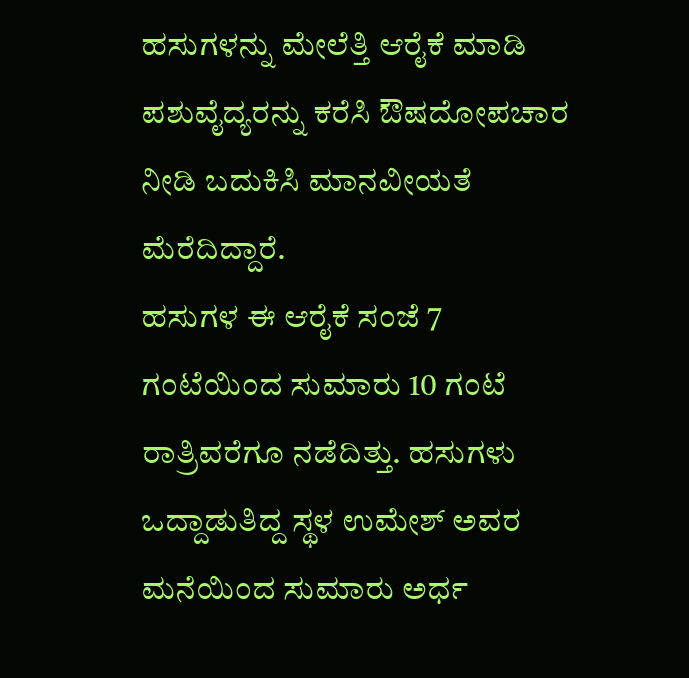ಹಸುಗಳನ್ನು ಮೇಲೆತ್ತಿ ಆರೈಕೆ ಮಾಡಿ ಪಶುವೈದ್ಯರನ್ನು ಕರೆಸಿ ಔಷದೋಪಚಾರ ನೀಡಿ ಬದುಕಿಸಿ ಮಾನವೀಯತೆ ಮೆರೆದಿದ್ದಾರೆ.
ಹಸುಗಳ ಈ ಆರೈಕೆ ಸಂಜೆ 7 ಗಂಟೆಯಿಂದ ಸುಮಾರು 10 ಗಂಟೆ ರಾತ್ರಿವರೆಗೂ ನಡೆದಿತ್ತು. ಹಸುಗಳು ಒದ್ದಾಡುತಿದ್ದ ಸ್ಥಳ ಉಮೇಶ್ ಅವರ ಮನೆಯಿಂದ ಸುಮಾರು ಅರ್ಧ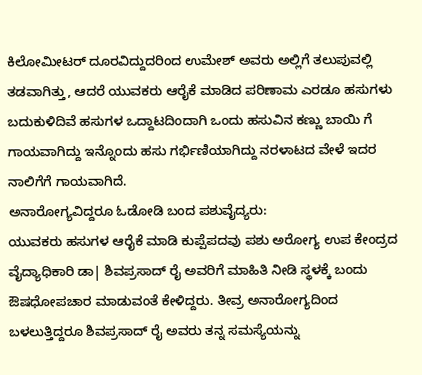ಕಿಲೋಮೀಟರ್ ದೂರವಿದ್ದುದರಿಂದ ಉಮೇಶ್ ಅವರು ಅಲ್ಲಿಗೆ ತಲುಪುವಲ್ಲಿ ತಡವಾಗಿತ್ತು, ಆದರೆ ಯುವಕರು ಆರೈಕೆ ಮಾಡಿದ ಪರಿಣಾಮ ಎರಡೂ ಹಸುಗಳು ಬದುಕುಳಿದಿವೆ ಹಸುಗಳ ಒದ್ದಾಟದಿಂದಾಗಿ ಒಂದು ಹಸುವಿನ ಕಣ್ಣು ಬಾಯಿ ಗೆ ಗಾಯವಾಗಿದ್ದು ಇನ್ನೊಂದು ಹಸು ಗರ್ಭಿಣಿಯಾಗಿದ್ದು ನರಳಾಟದ ವೇಳೆ ಇದರ ನಾಲಿಗೆಗೆ ಗಾಯವಾಗಿದೆ.
ಅನಾರೋಗ್ಯವಿದ್ದರೂ ಓಡೋಡಿ ಬಂದ ಪಶುವೈದ್ಯರು:
ಯುವಕರು ಹಸುಗಳ ಆರೈಕೆ ಮಾಡಿ ಕುಪ್ಪೆಪದವು ಪಶು ಅರೋಗ್ಯ ಉಪ ಕೇಂದ್ರದ ವೈದ್ಯಾಧಿಕಾರಿ ಡಾ| ಶಿವಪ್ರಸಾದ್ ರೈ ಅವರಿಗೆ ಮಾಹಿತಿ ನೀಡಿ ಸ್ಥಳಕ್ಕೆ ಬಂದು ಔಷಧೋಪಚಾರ ಮಾಡುವಂತೆ ಕೇಳಿದ್ದರು. ತೀವ್ರ ಅನಾರೋಗ್ಯದಿಂದ ಬಳಲುತ್ತಿದ್ದರೂ ಶಿವಪ್ರಸಾದ್ ರೈ ಅವರು ತನ್ನ ಸಮಸ್ಯೆಯನ್ನು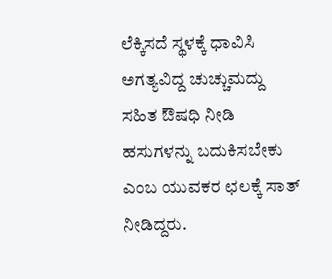ಲೆಕ್ಕಿಸದೆ ಸ್ಥಳಕ್ಕೆ ಧಾವಿಸಿ ಅಗತ್ಯವಿದ್ದ ಚುಚ್ಚುಮದ್ದು ಸಹಿತ ಔಷಧಿ ನೀಡಿ ಹಸುಗಳನ್ನು ಬದುಕಿಸಬೇಕು ಎಂಬ ಯುವಕರ ಛಲಕ್ಕೆ ಸಾತ್ ನೀಡಿದ್ದರು.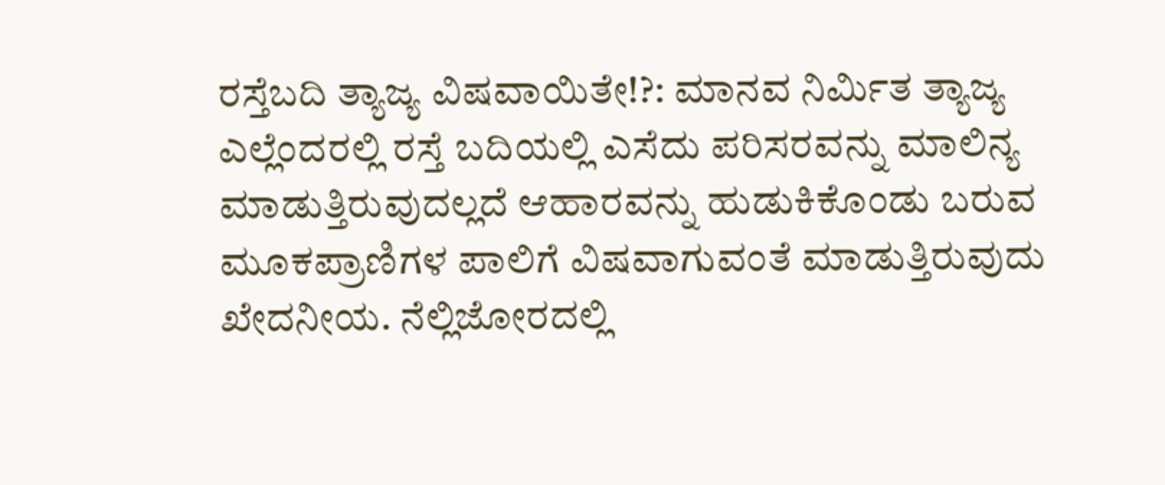ರಸ್ತೆಬದಿ ತ್ಯಾಜ್ಯ ವಿಷವಾಯಿತೇ!?: ಮಾನವ ನಿರ್ಮಿತ ತ್ಯಾಜ್ಯ ಎಲ್ಲೆಂದರಲ್ಲಿ ರಸ್ತೆ ಬದಿಯಲ್ಲಿ ಎಸೆದು ಪರಿಸರವನ್ನು ಮಾಲಿನ್ಯ ಮಾಡುತ್ತಿರುವುದಲ್ಲದೆ ಆಹಾರವನ್ನು ಹುಡುಕಿಕೊಂಡು ಬರುವ ಮೂಕಪ್ರಾಣಿಗಳ ಪಾಲಿಗೆ ವಿಷವಾಗುವಂತೆ ಮಾಡುತ್ತಿರುವುದು ಖೇದನೀಯ. ನೆಲ್ಲಿಜೋರದಲ್ಲಿ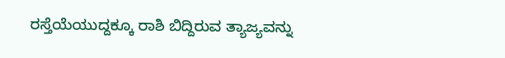ರಸ್ತೆಯೆಯುದ್ದಕ್ಕೂ ರಾಶಿ ಬಿದ್ದಿರುವ ತ್ಯಾಜ್ಯವನ್ನು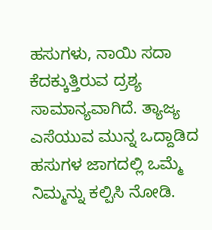ಹಸುಗಳು, ನಾಯಿ ಸದಾ ಕೆದಕ್ಕುತ್ತಿರುವ ದ್ರಶ್ಯ ಸಾಮಾನ್ಯವಾಗಿದೆ. ತ್ಯಾಜ್ಯ ಎಸೆಯುವ ಮುನ್ನ ಒದ್ದಾಡಿದ ಹಸುಗಳ ಜಾಗದಲ್ಲಿ ಒಮ್ಮೆ ನಿಮ್ಮನ್ನು ಕಲ್ಪಿಸಿ ನೋಡಿ.